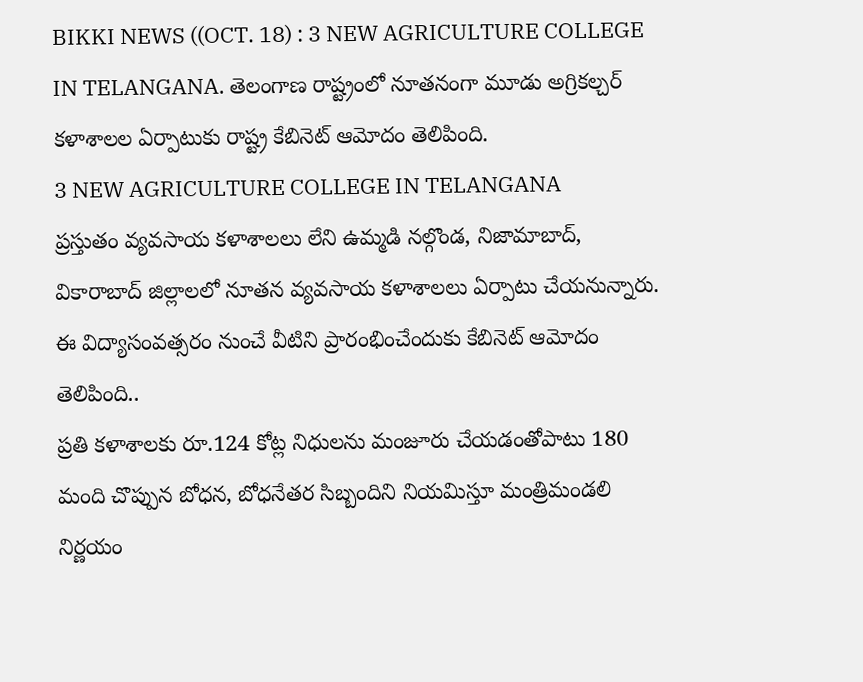BIKKI NEWS ((OCT. 18) : 3 NEW AGRICULTURE COLLEGE IN TELANGANA. తెలంగాణ రాష్ట్రంలో నూతనంగా మూడు అగ్రికల్చర్ కళాశాలల ఏర్పాటుకు రాష్ట్ర కేబినెట్ ఆమోదం తెలిపింది.
3 NEW AGRICULTURE COLLEGE IN TELANGANA
ప్రస్తుతం వ్యవసాయ కళాశాలలు లేని ఉమ్మడి నల్గొండ, నిజామాబాద్, వికారాబాద్ జిల్లాలలో నూతన వ్యవసాయ కళాశాలలు ఏర్పాటు చేయనున్నారు.
ఈ విద్యాసంవత్సరం నుంచే వీటిని ప్రారంభించేందుకు కేబినెట్ ఆమోదం తెలిపింది..
ప్రతి కళాశాలకు రూ.124 కోట్ల నిధులను మంజూరు చేయడంతోపాటు 180 మంది చొప్పున బోధన, బోధనేతర సిబ్బందిని నియమిస్తూ మంత్రిమండలి నిర్ణయం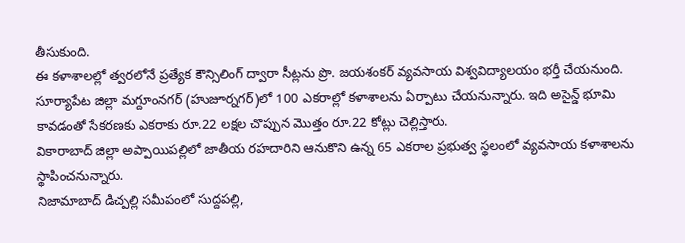తీసుకుంది.
ఈ కళాశాలల్లో త్వరలోనే ప్రత్యేక కౌన్సిలింగ్ ద్వారా సీట్లను ప్రొ. జయశంకర్ వ్యవసాయ విశ్వవిద్యాలయం భర్తీ చేయనుంది.
సూర్యాపేట జిల్లా మగ్దూంనగర్ (హుజూర్నగర్)లో 100 ఎకరాల్లో కళాశాలను ఏర్పాటు చేయనున్నారు. ఇది అసైన్డ్ భూమి కావడంతో సేకరణకు ఎకరాకు రూ.22 లక్షల చొప్పున మొత్తం రూ.22 కోట్లు చెల్లిస్తారు.
వికారాబాద్ జిల్లా అప్పాయిపల్లిలో జాతీయ రహదారిని ఆనుకొని ఉన్న 65 ఎకరాల ప్రభుత్వ స్థలంలో వ్యవసాయ కళాశాలను స్థాపించనున్నారు.
నిజామాబాద్ డిచ్పల్లి సమీపంలో సుద్దపల్లి,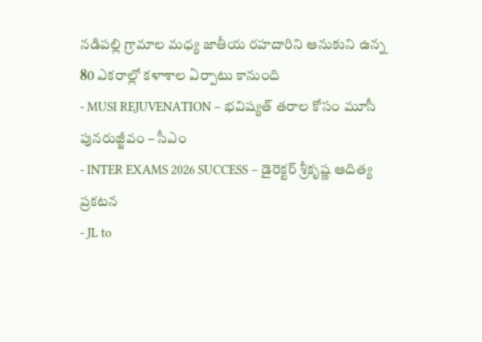నడిపల్లి గ్రామాల మధ్య జాతీయ రహదారిని ఆనుకుని ఉన్న 80 ఎకరాల్లో కళాశాల ఏర్పాటు కానుంది
- MUSI REJUVENATION – భవిష్యత్ తరాల కోసం మూసీ పునరుజ్జీవం – సీఎం
- INTER EXAMS 2026 SUCCESS – డైరెక్టర్ శ్రీకృష్ణ ఆదిత్య ప్రకటన
- JL to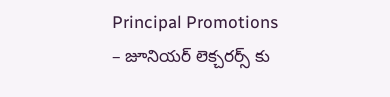Principal Promotions – జూనియర్ లెక్చరర్స్ కు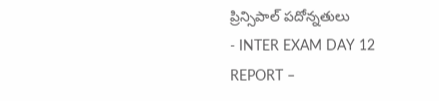ప్రిన్సిపాల్ పదోన్నతులు
- INTER EXAM DAY 12 REPORT –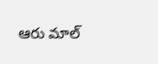ఆరు మాల్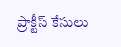ప్రాక్టీస్ కేసులు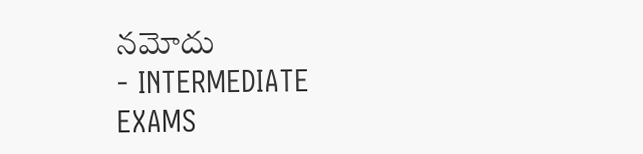నమోదు
- INTERMEDIATE EXAMS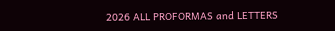2026 ALL PROFORMAS and LETTERS